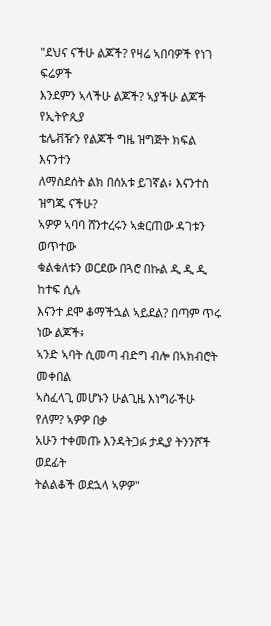"ደህና ናችሁ ልጆች? የዛሬ ኣበባዎች የነገ ፍሬዎች
እንደምን ኣላችሁ ልጆች? ኣያችሁ ልጆች የኢትዮጲያ
ቴሌቭዥን የልጆች ግዜ ዝግጅት ክፍል እናንተን
ለማስደሰት ልክ በሰአቱ ይገኛል፥ እናንተስ ዝግጁ ናችሁ?
ኣዎዎ ኣባባ ሸንተረሩን ኣቋርጠው ዳገቱን ወጥተው
ቁልቁለቱን ወርደው በጓሮ በኩል ዲ ዲ ዲ ከተፍ ሲሉ
እናንተ ደሞ ቆማችኋል ኣይደል? በጣም ጥሩ ነው ልጆች፥
ኣንድ ኣባት ሲመጣ ብድግ ብሎ በኣክብሮት መቀበል
ኣስፈላጊ መሆኑን ሁልጊዜ እነግራችሁ የለም? ኣዎዎ በቃ
አሁን ተቀመጡ እንዳትጋፉ ታዲያ ትንንሾች ወደፊት
ትልልቆች ወደኋላ ኣዎዎ"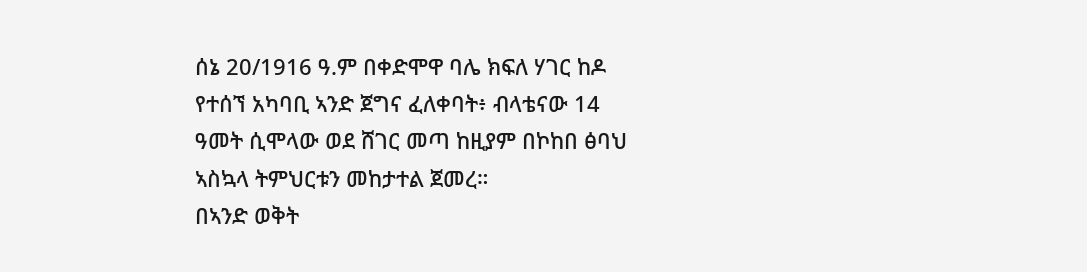ሰኔ 20/1916 ዓ.ም በቀድሞዋ ባሌ ክፍለ ሃገር ከዶ
የተሰኘ አካባቢ ኣንድ ጀግና ፈለቀባት፥ ብላቴናው 14
ዓመት ሲሞላው ወደ ሸገር መጣ ከዚያም በኮከበ ፅባህ
ኣስኳላ ትምህርቱን መከታተል ጀመረ።
በኣንድ ወቅት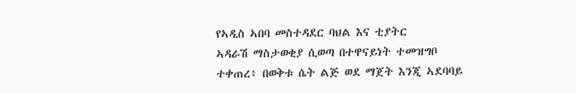የኣዲስ ኣበባ መስተዳደር ባህል እና ቲያትር
ኣዳራሽ ማስታወቂያ ሲወጣ በተዋናይነት ተመዝግቦ
ተቀጠረ፥ በወቅቱ ሴት ልጅ ወደ ማጀት እንጂ ኣደባባይ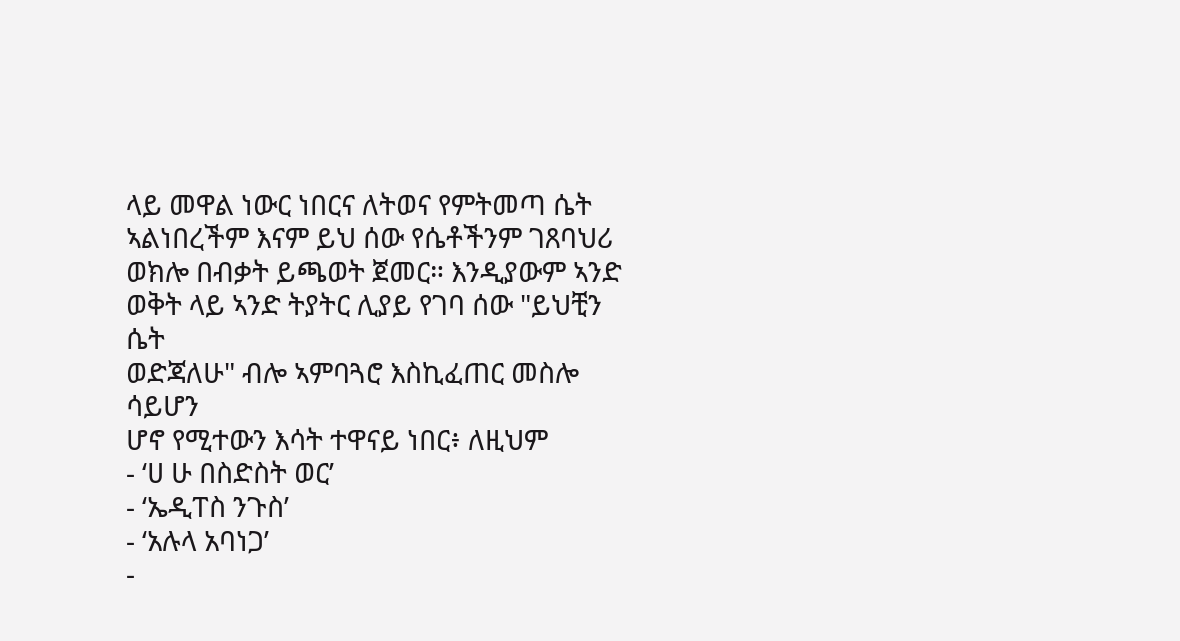ላይ መዋል ነውር ነበርና ለትወና የምትመጣ ሴት
ኣልነበረችም እናም ይህ ሰው የሴቶችንም ገጸባህሪ
ወክሎ በብቃት ይጫወት ጀመር። እንዲያውም ኣንድ
ወቅት ላይ ኣንድ ትያትር ሊያይ የገባ ሰው "ይህቺን ሴት
ወድጃለሁ" ብሎ ኣምባጓሮ እስኪፈጠር መስሎ ሳይሆን
ሆኖ የሚተውን እሳት ተዋናይ ነበር፥ ለዚህም
- ‘ሀ ሁ በስድስት ወር’
- ‘ኤዲፐስ ንጉስ’
- ‘አሉላ አባነጋ’
-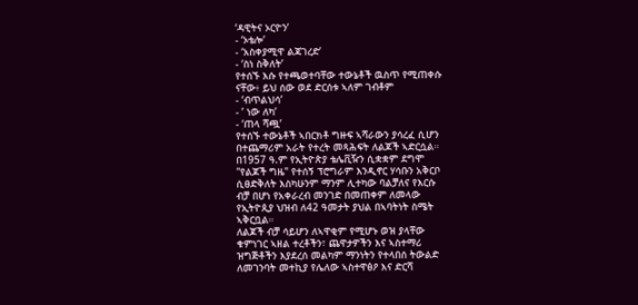‘ዳዊትና ኦርዮን’
- ‘ኦቴሎ’
- ‘አስቀያሚዋ ልጃገረድ’
- ‘ስነ ስቅለት’
የተሰኙ እሱ የተጫወተባቸው ተውኔቶች ዉስጥ የሚጠቀሱ
ናቸው፥ ይህ ሰው ወደ ድርሰቱ ኣለም ገብቶም
- ‘ብጥልህሳ’
- ’ ነው ለካ’
- ‘ጠላ ሻጯ’
የተሰኙ ተውኔቶች ኣበርክቶ ግዙፍ ኣሻራውን ያሳረፈ ሲሆን
በተጨማሪም አራት የተረት መጻሕፍት ለልጆች ኣድርሷል።
በ1957 ዓ.ም የኢትዮጵያ ቴሌቪዥን ሲቋቋም ደግሞ
"የልጆች ግዜ" የተሰኝ ፕሮግራም እንዲኖር ሃሳቡን አቅርቦ
ሲፀድቅለት እስካሁንም ማንም ሊተካው ባልቻለና የእርሱ
ብቻ በሆነ የአቀራረብ መንገድ በመጠቀም ለመላው
የኢትዮጲያ ህዝብ ለ42 ዓመታት ያህል በኣባትነት ስሜት
ኣቅርቧል።
ለልጆች ብቻ ሳይሆን ለኣዋቂም የሚሆኑ ወዝ ያላቸው
ቁምነገር ኣዘል ተረቶችን፣ ጨዋታዎችን እና ኣስተማሪ
ዝግጅቶችን እያደረሰ መልካም ማንነትን የተላበሰ ትውልድ
ለመገንባት መተኪያ የሌለው ኣስተዋፅዖ እና ድርሻ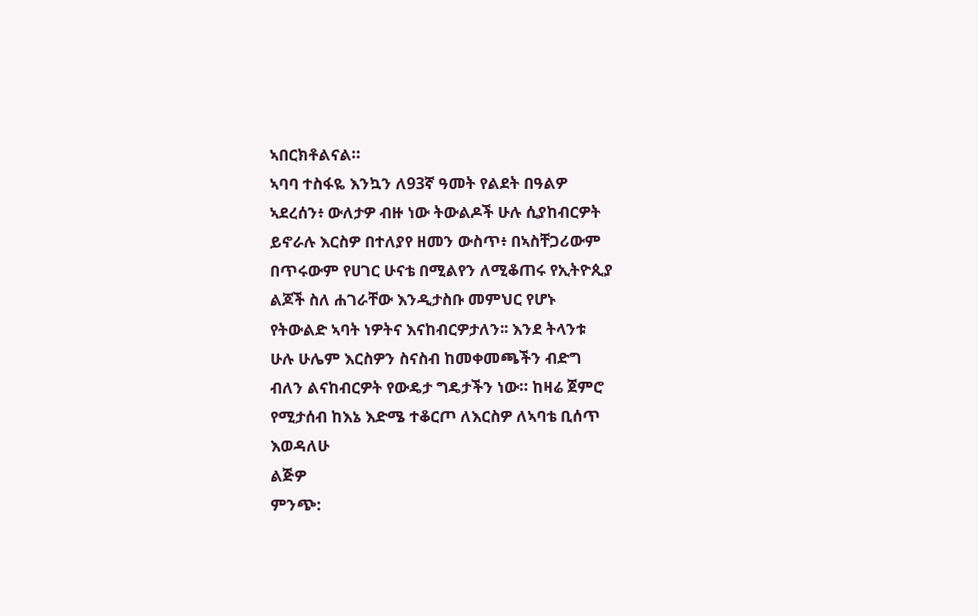ኣበርክቶልናል።
ኣባባ ተስፋዬ እንኳን ለ93ኛ ዓመት የልደት በዓልዎ
ኣደረሰን፥ ውለታዎ ብዙ ነው ትውልዶች ሁሉ ሲያከብርዎት
ይኖራሉ እርስዎ በተለያየ ዘመን ውስጥ፥ በኣስቸጋሪውም
በጥሩውም የሀገር ሁናቴ በሚልየን ለሚቆጠሩ የኢትዮጲያ
ልጆች ስለ ሐገራቸው እንዲታስቡ መምህር የሆኑ
የትውልድ ኣባት ነዎትና እናከብርዎታለን፡፡ እንደ ትላንቱ
ሁሉ ሁሌም እርስዎን ስናስብ ከመቀመጫችን ብድግ
ብለን ልናከብርዎት የውዴታ ግዴታችን ነው። ከዛሬ ጀምሮ
የሚታሰብ ከእኔ እድሜ ተቆርጦ ለእርስዎ ለኣባቴ ቢሰጥ
እወዳለሁ
ልጅዎ
ምንጭ: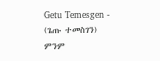Getu Temesgen - (ጌጡ ተመስገን)
ምንም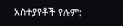አስተያየቶች የሉም: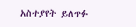አስተያየት ይለጥፉ